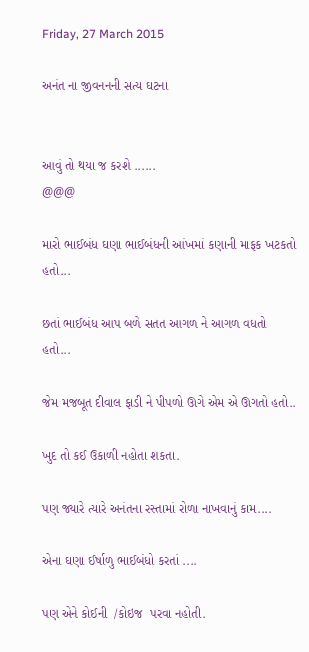Friday, 27 March 2015

અનંત ના જીવનનની સત્ય ઘટના


આવું તો થયા જ કરશે ......
@@@

મારો ભાઈબંધ ઘણા ભાઈબંધની આંખમાં કણાની માફક ખટકતો હતો...

છતાં ભાઈબંધ આપ બળે સતત આગળ ને આગળ વધતો હતો...

જેમ મજબૂત દીવાલ ફાડી ને પીપળો ઊગે એમ એ ઊગતો હતો..

ખુદ તો કઈ ઉકાળી નહોતા શકતા.

પણ જ્યારે ત્યારે અનંતના રસ્તામાં રોળા નાખવાનું કામ....

એના ઘણા ઈર્ષાળુ ભાઈબંધો કરતાં ....

પણ એને કોઈની  /કોઇજ  પરવા નહોતી.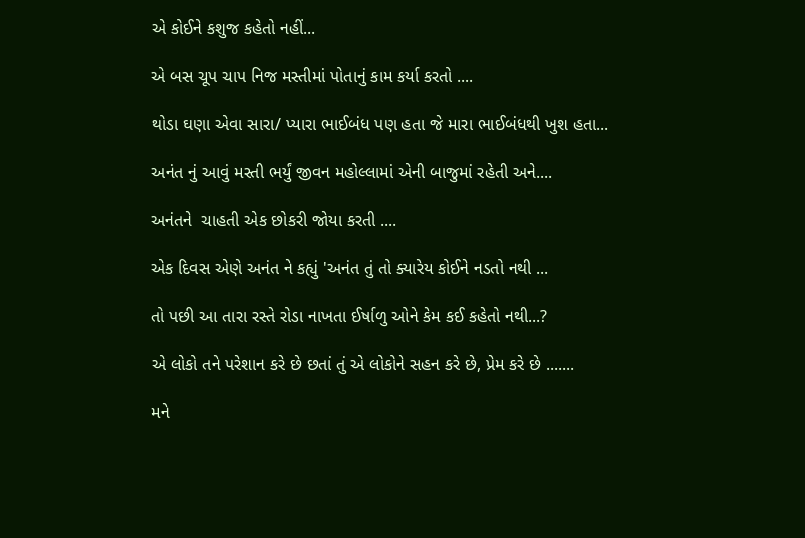એ કોઈને કશુજ કહેતો નહીં...

એ બસ ચૂપ ચાપ નિજ મસ્તીમાં પોતાનું કામ કર્યા કરતો ....

થોડા ઘણા એવા સારા/ પ્યારા ભાઈબંધ પણ હતા જે મારા ભાઈબંધથી ખુશ હતા...

અનંત નું આવું મસ્તી ભર્યું જીવન મહોલ્લામાં એની બાજુમાં રહેતી અને....

અનંતને  ચાહતી એક છોકરી જોયા કરતી ....

એક દિવસ એણે અનંત ને કહ્યું 'અનંત તું તો ક્યારેય કોઈને નડતો નથી ...

તો પછી આ તારા રસ્તે રોડા નાખતા ઈર્ષાળુ ઓને કેમ કઈ કહેતો નથી...?

એ લોકો તને પરેશાન કરે છે છતાં તું એ લોકોને સહન કરે છે, પ્રેમ કરે છે .......

મને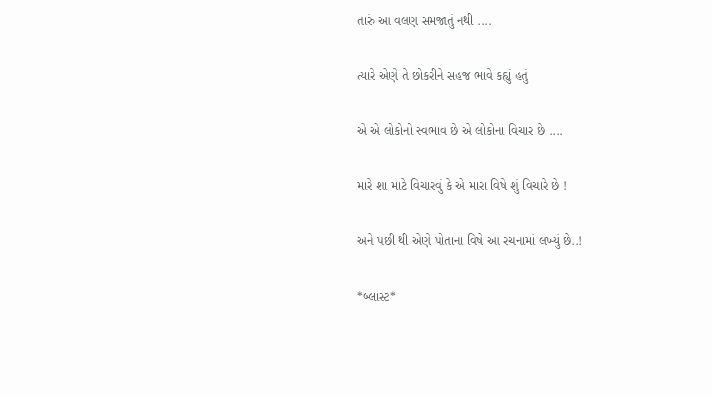તારું આ વલણ સમજાતું નથી ....

ત્યારે એણે તે છોકરીને સહજ ભાવે કહ્યું હતું

એ એ લોકોનો સ્વભાવ છે એ લોકોના વિચાર છે ....

મારે શા માટે વિચારવું કે એ મારા વિષે શું વિચારે છે !

અને પછી થી એણે પોતાના વિષે આ રચનામાં લખ્યું છે..!

*બ્લાસ્ટ*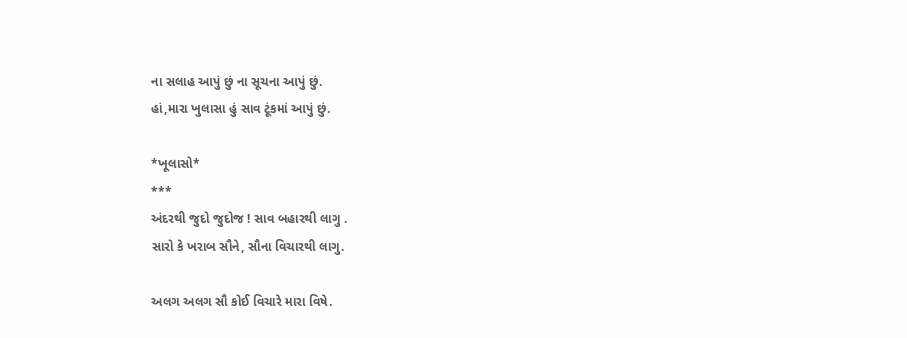ના સલાહ આપું છું ના સૂચના આપું છું.
હાં,મારા ખુલાસા હું સાવ ટૂંકમાં આપું છું.

*ખૂલાસો*
***
અંદરથી જુદો જુદોજ ! સાવ બહારથી લાગુ .
સારો કે ખરાબ સૌને, સૌના વિચારથી લાગુ.

અલગ અલગ સૌ કોઈ વિચારે મારા વિષે.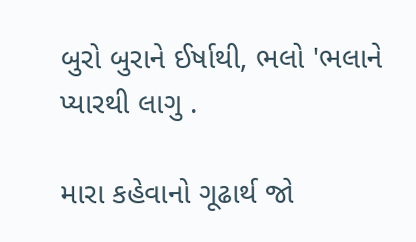બુરો બુરાને ઈર્ષાથી, ભલો 'ભલાને પ્યારથી લાગુ .

મારા કહેવાનો ગૂઢાર્થ જો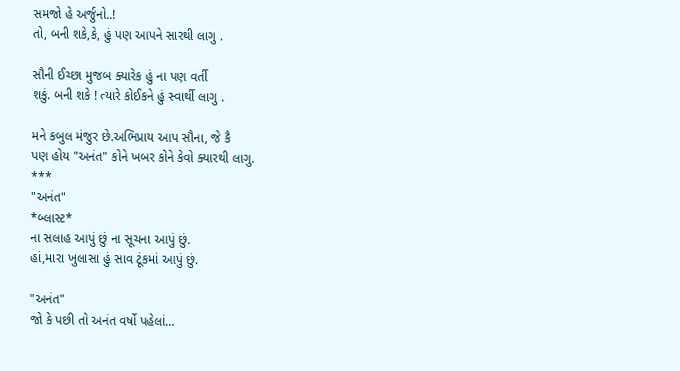સમજો હે અર્જુનો..!
તો, બની શકે,કે, હું પણ આપને સારથી લાગુ .

સૌની ઈચ્છા મુજબ ક્યારેક હું ના પણ વર્તી
શકું. બની શકે ! ત્યારે કોઈકને હું સ્વાર્થી લાગુ .

મને કબુલ મંજુર છે.અભિપ્રાય આપ સૌના, જે કૈ
પણ હોય "અનંત" કોને ખબર કોને કેવો ક્યારથી લાગુ.
***
"અનંત"
*બ્લાસ્ટ*
ના સલાહ આપું છું ના સૂચના આપું છું.
હાં,મારા ખુલાસા હું સાવ ટૂંકમાં આપું છું.

"અનંત"
જો કે પછી તો અનંત વર્ષો પહેલાં...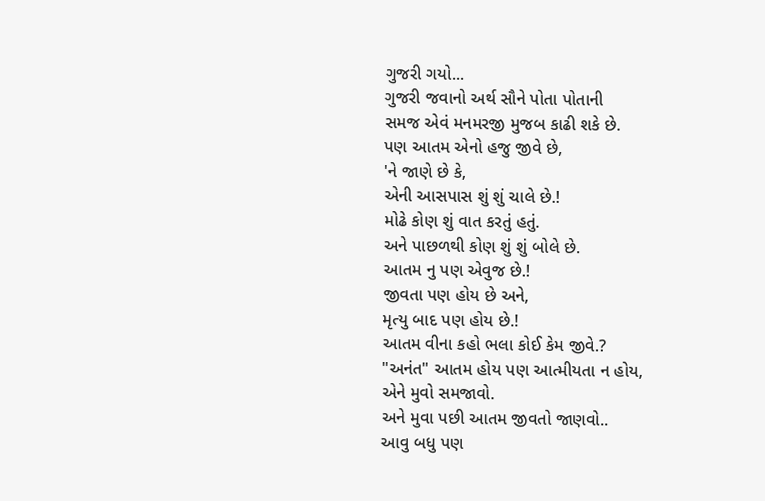ગુજરી ગયો...
ગુજરી જવાનો અર્થ સૌને પોતા પોતાની
સમજ એવં મનમરજી મુજબ કાઢી શકે છે.
પણ આતમ એનો હજુ જીવે છે,
'ને જાણે છે કે,
એની આસપાસ શું શું ચાલે છે.!
મોઢે કોણ શું વાત કરતું હતું.
અને પાછળથી કોણ શું શું બોલે છે.
આતમ નુ પણ એવુજ છે.!
જીવતા પણ હોય છે અને,
મૃત્યુ બાદ પણ હોય છે.!
આતમ વીના કહો ભલા કોઈ કેમ જીવે.?
"અનંત" આતમ હોય પણ આત્મીયતા ન હોય,
એને મુવો સમજાવો.
અને મુવા પછી આતમ જીવતો જાણવો..
આવુ બધુ પણ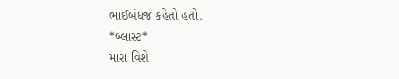ભાઈબંધજ કહેતો હતો.
*બ્લાસ્ટ*
મારા વિશે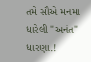તમે સૌએ મનમા ધારેલી "અનંત" ધારણા.!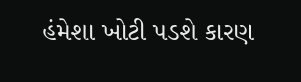હંમેશા ખોટી પડશે કારણ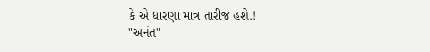કે એ ધારણા માત્ર તારીજ હશે.!
"અનંત"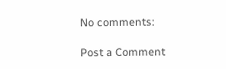No comments:

Post a Comment